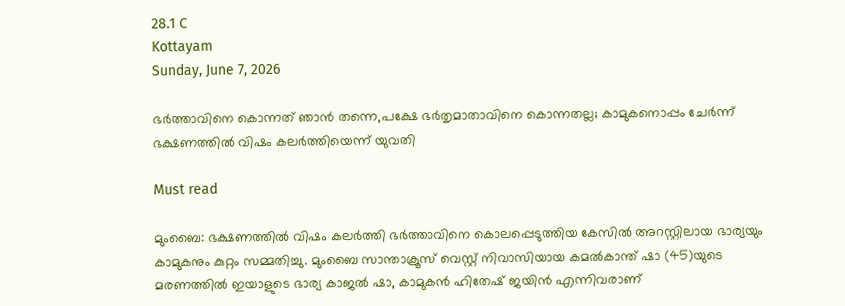28.1 C
Kottayam
Sunday, June 7, 2026

ഭർത്താവിനെ കൊന്നത് ഞാൻ തന്നെ,പക്ഷേ ഭർതൃമാതാവിനെ കൊന്നതല്ല; കാമുകനൊപ്പം ചേർന്ന് ഭക്ഷണത്തിൽ വിഷം കലർത്തിയെന്ന് യുവതി

Must read

മുംബൈ: ഭക്ഷണത്തിൽ വിഷം കലർത്തി ഭർത്താവിനെ കൊലപ്പെടുത്തിയ കേസിൽ അറസ്റ്റിലായ ഭാര്യയും കാമുകനും കുറ്റം സമ്മതിച്ചു. മുംബൈ സാന്താക്രൂസ് വെസ്റ്റ് നിവാസിയായ കമല്‍കാന്ത് ഷാ (45)യുടെ മരണത്തിൽ ഇയാളുടെ ഭാര്യ കാജൽ ഷാ, കാമുകൻ ഹിതേഷ് ജയിൻ എന്നിവരാണ്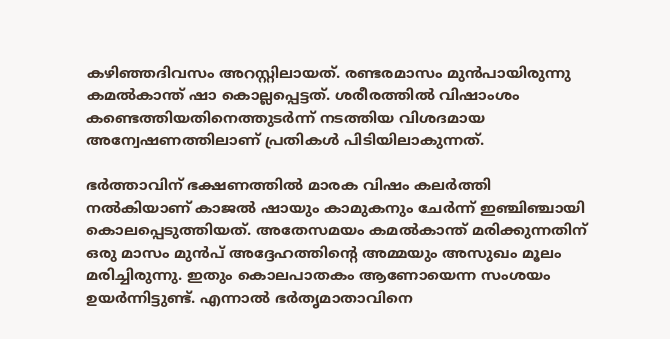കഴിഞ്ഞദിവസം അറസ്റ്റിലായത്. രണ്ടരമാസം മുൻപായിരുന്നു കമൽകാന്ത് ഷാ കൊല്ലപ്പെട്ടത്. ശരീരത്തിൽ വിഷാംശം കണ്ടെത്തിയതിനെത്തുടർന്ന് നടത്തിയ വിശദമായ അന്വേഷണത്തിലാണ് പ്രതികൾ പിടിയിലാകുന്നത്.

ഭർത്താവിന് ഭക്ഷണത്തിൽ മാരക വിഷം കലർത്തി നൽകിയാണ് കാജൽ ഷായും കാമുകനും ചേർന്ന് ഇഞ്ചിഞ്ചായി കൊലപ്പെടുത്തിയത്. അതേസമയം കമൽകാന്ത് മരിക്കുന്നതിന് ഒരു മാസം മുൻപ് അദ്ദേഹത്തിന്‍റെ അമ്മയും അസുഖം മൂലം മരിച്ചിരുന്നു. ഇതും കൊലപാതകം ആണോയെന്ന സംശയം ഉയർന്നിട്ടുണ്ട്. എന്നാൽ ഭർതൃമാതാവിനെ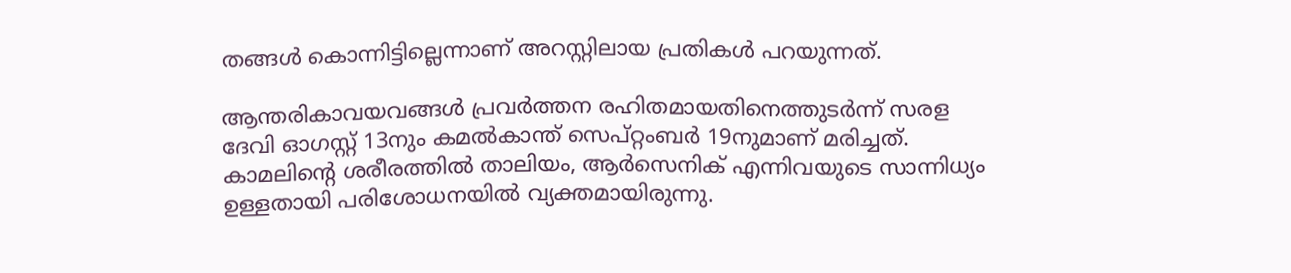തങ്ങൾ കൊന്നിട്ടില്ലെന്നാണ് അറസ്റ്റിലായ പ്രതികൾ പറയുന്നത്.

ആന്തരികാവയവങ്ങൾ പ്രവർത്തന രഹിതമായതിനെത്തുടർന്ന് സരള ദേവി ഓഗസ്റ്റ് 13നും കമൽകാന്ത് സെപ്റ്റംബർ 19നുമാണ് മരിച്ചത്. കാമലിന്‍റെ ശരീരത്തിൽ താലിയം, ആര്‍സെനിക് എന്നിവയുടെ സാന്നിധ്യം ഉള്ളതായി പരിശോധനയിൽ വ്യക്തമായിരുന്നു.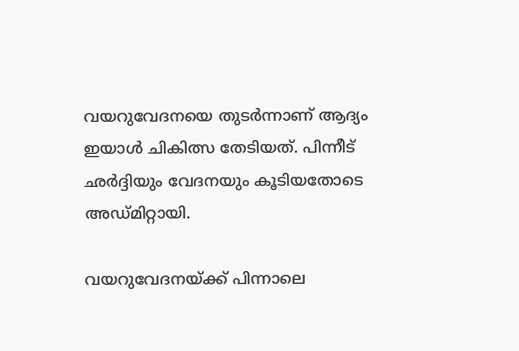വയറുവേദനയെ തുടർന്നാണ് ആദ്യം ഇയാൾ ചികിത്സ തേടിയത്. പിന്നീട് ഛർദ്ദിയും വേദനയും കൂടിയതോടെ അഡ്മിറ്റായി.

വയറുവേദനയ്ക്ക് പിന്നാലെ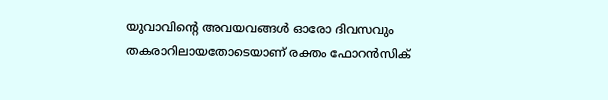യുവാവിന്‍റെ അവയവങ്ങള്‍ ഓരോ ദിവസവും തകരാറിലായതോടെയാണ് രക്തം ഫോറന്‍സിക്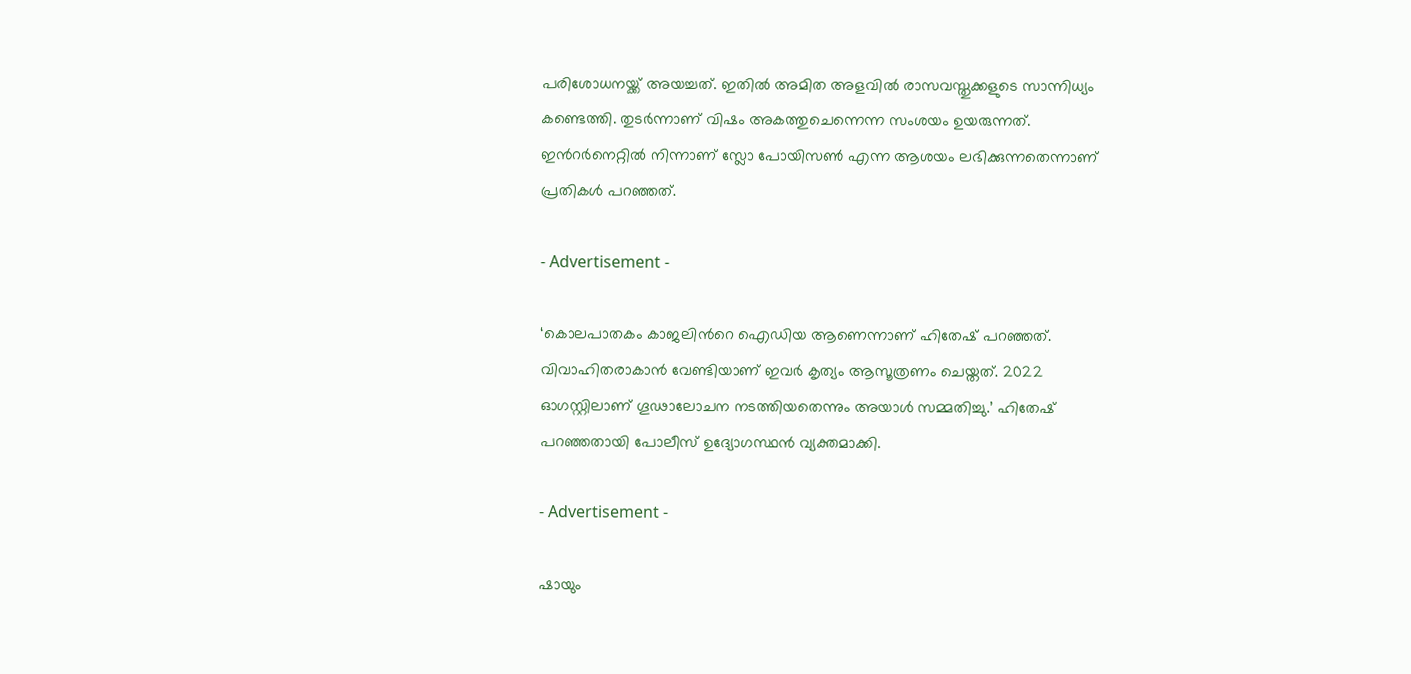പരിശോധനയ്ക്ക് അയച്ചത്. ഇതില്‍ അമിത അളവില്‍ രാസവസ്തുക്കളുടെ സാന്നിധ്യം കണ്ടെത്തി. തുടര്‍ന്നാണ് വിഷം അകത്തുചെന്നെന്ന സംശയം ഉയരുന്നത്. ഇന്‍റർനെറ്റിൽ നിന്നാണ് സ്ലോ പോയിസൺ എന്ന ആശയം ലഭിക്കുന്നതെന്നാണ് പ്രതികൾ പറഞ്ഞത്.

- Advertisement -

‘കൊലപാതകം കാജലിന്‍റെ ഐഡിയ ആണെന്നാണ് ഹിതേഷ് പറഞ്ഞത്. വിവാഹിതരാകാൻ വേണ്ടിയാണ് ഇവർ കൃത്യം ആസൂത്രണം ചെയ്തത്. 2022 ഓഗസ്റ്റിലാണ് ഗൂഢാലോചന നടത്തിയതെന്നും അയാൾ സമ്മതിച്ചു.’ ഹിതേഷ് പറഞ്ഞതായി പോലീസ് ഉദ്യോഗസ്ഥൻ വ്യക്തമാക്കി.

- Advertisement -

ഷായും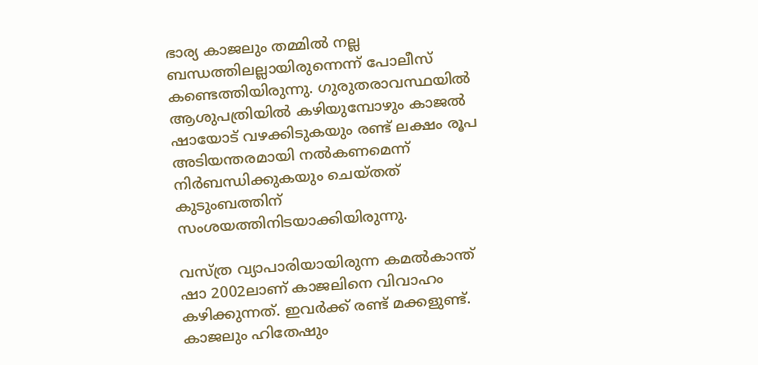ഭാര്യ കാജലും തമ്മിൽ നല്ല ബന്ധത്തിലല്ലായിരുന്നെന്ന് പോലീസ് കണ്ടെത്തിയിരുന്നു. ഗുരുതരാവസ്ഥയില്‍ ആശുപത്രിയില്‍ കഴിയുമ്പോഴും കാജല്‍ ഷായോട് വഴക്കിടുകയും രണ്ട് ലക്ഷം രൂപ അടിയന്തരമായി നല്‍കണമെന്ന് നിര്‍ബന്ധിക്കുകയും ചെയ്തത് കുടുംബത്തിന് സംശയത്തിനിടയാക്കിയിരുന്നു.

വസ്ത്ര വ്യാപാരിയായിരുന്ന കമല്‍കാന്ത് ഷാ 2002ലാണ് കാജലിനെ വിവാഹം കഴിക്കുന്നത്. ഇവര്‍ക്ക് രണ്ട് മക്കളുണ്ട്. കാജലും ഹിതേഷും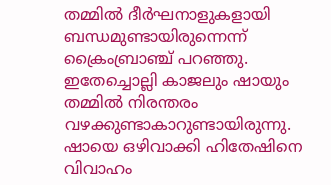തമ്മില്‍ ദീര്‍ഘനാളുകളായി ബന്ധമുണ്ടായിരുന്നെന്ന് ക്രൈംബ്രാഞ്ച് പറഞ്ഞു. ഇതേച്ചൊല്ലി കാജലും ഷായും തമ്മില്‍ നിരന്തരം വഴക്കുണ്ടാകാറുണ്ടായിരുന്നു. ഷായെ ഒഴിവാക്കി ഹിതേഷിനെ വിവാഹം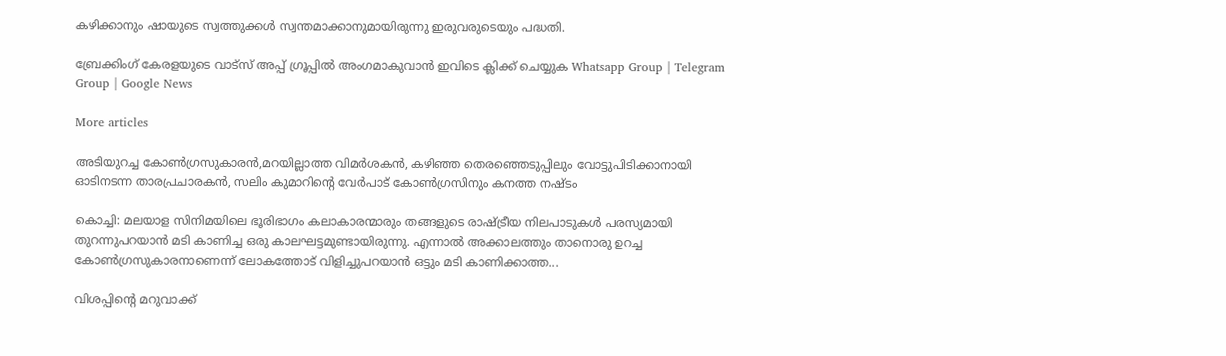കഴിക്കാനും ഷായുടെ സ്വത്തുക്കള്‍ സ്വന്തമാക്കാനുമായിരുന്നു ഇരുവരുടെയും പദ്ധതി.

ബ്രേക്കിംഗ് കേരളയുടെ വാട്സ് അപ്പ് ഗ്രൂപ്പിൽ അംഗമാകുവാൻ ഇവിടെ ക്ലിക്ക് ചെയ്യുക Whatsapp Group | Telegram Group | Google News

More articles

അടിയുറച്ച കോണ്‍ഗ്രസുകാരന്‍,മറയില്ലാത്ത വിമര്‍ശകന്‍, കഴിഞ്ഞ തെരഞ്ഞെടുപ്പിലും വോട്ടുപിടിക്കാനായി ഓടിനടന്ന താരപ്രചാരകന്‍, സലിം കുമാറിന്റെ വേര്‍പാട് കോണ്‍ഗ്രസിനും കനത്ത നഷ്ടം

കൊച്ചി: മലയാള സിനിമയിലെ ഭൂരിഭാഗം കലാകാരന്മാരും തങ്ങളുടെ രാഷ്ട്രീയ നിലപാടുകൾ പരസ്യമായി തുറന്നുപറയാൻ മടി കാണിച്ച ഒരു കാലഘട്ടമുണ്ടായിരുന്നു. എന്നാൽ അക്കാലത്തും താനൊരു ഉറച്ച കോൺഗ്രസുകാരനാണെന്ന് ലോകത്തോട് വിളിച്ചുപറയാൻ ഒട്ടും മടി കാണിക്കാത്ത...

വിശപ്പിന്റെ മറുവാക്ക്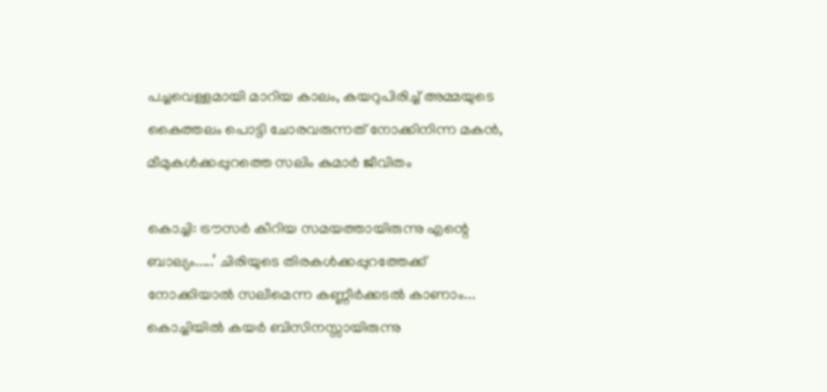പച്ചവെള്ളമായി മാറിയ കാലം, കയറുപിരിച്ച് അമ്മയുടെ കൈത്തലം പൊട്ടി ചോരവരുന്നത് നോക്കിനിന്ന മകൻ, മീമുകൾക്കപ്പുറത്തെ സലിം കുമാർ ജീവിതം

കൊച്ചി: ട്രൗസർ കീറിയ സമയത്തായിരുന്നു എന്റെ ബാല്യം.....’ ചിരിയുടെ തിരകൾക്കപ്പുറത്തേക്ക് നോക്കിയാൽ സലീമെന്ന കണ്ണീർക്കടൽ കാണാം... കൊച്ചിയിൽ കയർ ബിസിനസ്സായിരുന്നു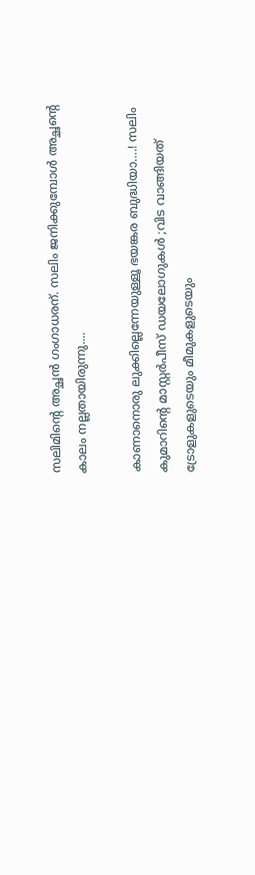സലിമിന്റെ അച്ഛൻ ഗംഗാധരന്. സലിം ജനിക്കുമ്പോൾ അച്ഛന്റെ കാലം നല്ലതായിരുന്നു....

കാണാനൊരു ലുക്കില്ലെന്നേയുള്ളൂ ഭയങ്കര ബുദ്ധിയാ….! സലിം കുമാറിൻ്റെ മാസ്റ്റർപീസ് ഡയലോഗുകൾ ;വിട വാങ്ങിയത് ട്രോളുകളുടെയും മീമുകളുടെയും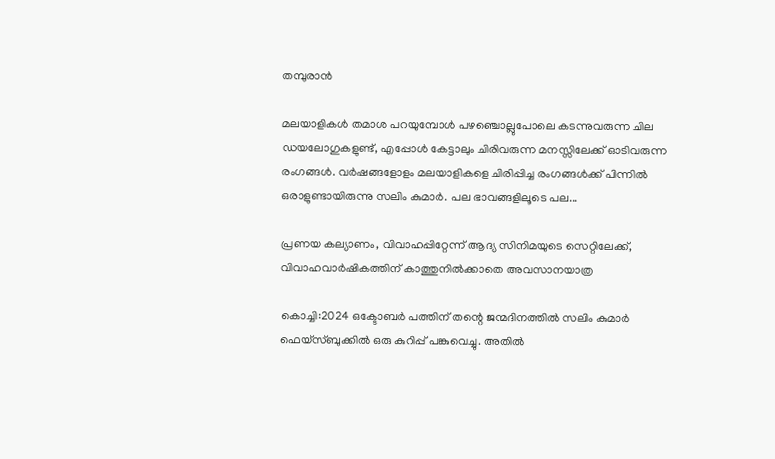തമ്പുരാൻ

മലയാളികൾ തമാശ പറയുമ്പോൾ പഴഞ്ചൊല്ലുപോലെ കടന്നുവരുന്ന ചില ഡയലോഗുകളുണ്ട്, എപ്പോൾ കേട്ടാലും ചിരിവരുന്ന മനസ്സിലേക്ക് ഓടിവരുന്ന രംഗങ്ങൾ. വർഷങ്ങളോളം മലയാളികളെ ചിരിപ്പിച്ച രംഗങ്ങൾക്ക് പിന്നിൽ ഒരാളുണ്ടായിരുന്നു സലിം കുമാർ. പല ഭാവങ്ങളിലൂടെ പല...

പ്രണയ കല്യാണം, വിവാഹപ്പിറ്റേന്ന് ആദ്യ സിനിമയുടെ സെറ്റിലേക്ക്‌, വിവാഹവാർഷികത്തിന് കാത്തുനിൽക്കാതെ അവസാനയാത്ര

കൊച്ചി:2024 ഒക്ടോബർ പത്തിന് തന്റെ ജന്മദിനത്തിൽ സലിം കുമാർ ഫെയ്‌സ്ബുക്കിൽ ഒരു കുറിപ്പ് പങ്കുവെച്ചു. അതിൽ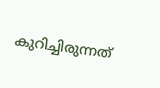കുറിച്ചിരുന്നത്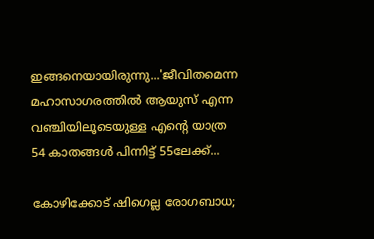ഇങ്ങനെയായിരുന്നു...'ജീവിതമെന്ന മഹാസാഗരത്തിൽ ആയുസ് എന്ന വഞ്ചിയിലൂടെയുള്ള എന്റെ യാത്ര 54 കാതങ്ങൾ പിന്നിട്ട് 55ലേക്ക്...

കോഴിക്കോട് ഷിഗെല്ല രോഗബാധ;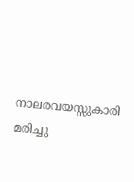നാലരവയസ്സുകാരി മരിച്ചു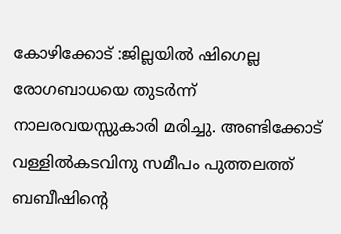കോഴിക്കോട് :ജില്ലയിൽ ഷിഗെല്ല രോഗബാധയെ തുടർന്ന് നാലരവയസ്സുകാരി മരിച്ചു. അണ്ടിക്കോട് വള്ളിൽകടവിനു സമീപം പുത്തലത്ത് ബബീഷിന്റെ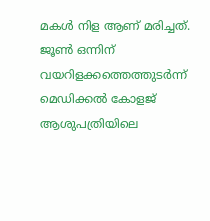മകൾ നിള ആണ് മരിച്ചത്. ജൂൺ ഒന്നിന് വയറിളക്കത്തെത്തുടർന്ന് മെഡിക്കൽ കോളജ് ആശുപത്രിയിലെ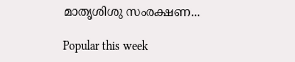മാതൃശിശു സംരക്ഷണ...

Popular this week